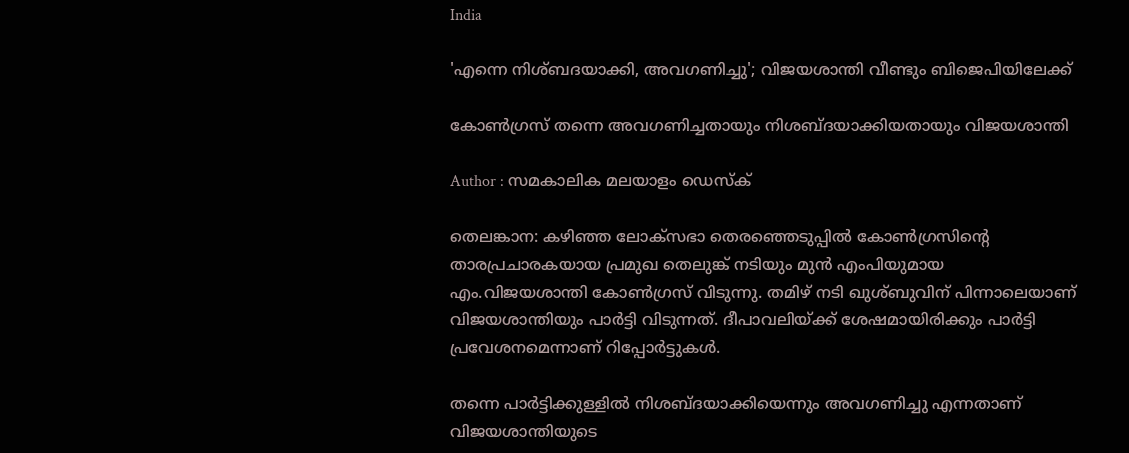India

'എന്നെ നിശ്ബദയാക്കി, അവഗണിച്ചു'; വിജയശാന്തി വീണ്ടും ബിജെപിയിലേക്ക്

കോണ്‍ഗ്രസ് തന്നെ അവഗണിച്ചതായും നിശബ്ദയാക്കിയതായും വിജയശാന്തി

Author : സമകാലിക മലയാളം ഡെസ്ക്

തെലങ്കാന: കഴിഞ്ഞ ലോക്‌സഭാ തെരഞ്ഞെടുപ്പില്‍ കോണ്‍ഗ്രസിന്റെ താരപ്രചാരകയായ പ്രമുഖ തെലുങ്ക് നടിയും മുന്‍ എംപിയുമായ എം.വിജയശാന്തി കോണ്‍ഗ്രസ് വിടുന്നു. തമിഴ് നടി ഖുശ്ബുവിന് പിന്നാലെയാണ് വിജയശാന്തിയും പാര്‍ട്ടി വിടുന്നത്. ദീപാവലിയ്ക്ക് ശേഷമായിരിക്കും പാര്‍ട്ടി പ്രവേശനമെന്നാണ് റിപ്പോര്‍ട്ടുകള്‍.

തന്നെ പാര്‍ട്ടിക്കുള്ളില്‍ നിശബ്ദയാക്കിയെന്നും അവഗണിച്ചു എന്നതാണ് വിജയശാന്തിയുടെ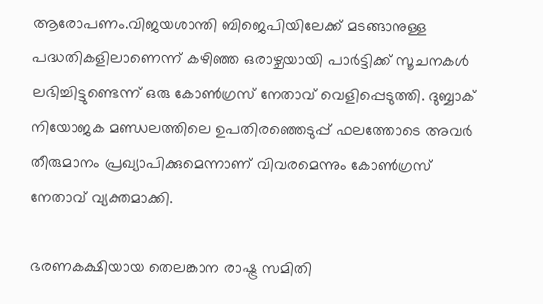ആരോപണം.വിജയശാന്തി ബിജെപിയിലേക്ക് മടങ്ങാനുള്ള പദ്ധതികളിലാണെന്ന് കഴിഞ്ഞ ഒരാഴ്ചയായി പാര്‍ട്ടിക്ക് സൂചനകള്‍ ലഭിച്ചിട്ടുണ്ടെന്ന് ഒരു കോണ്‍ഗ്രസ് നേതാവ് വെളിപ്പെടുത്തി. ദുബ്ബാക് നിയോജക മണ്ഡലത്തിലെ ഉപതിരഞ്ഞെടുപ്പ് ഫലത്തോടെ അവര്‍ തീരുമാനം പ്രഖ്യാപിക്കുമെന്നാണ് വിവരമെന്നും കോണ്‍ഗ്രസ് നേതാവ് വ്യക്തമാക്കി.

ഭരണകക്ഷിയായ തെലങ്കാന രാഷ്ട്ര സമിതി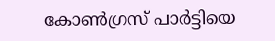കോണ്‍ഗ്രസ് പാര്‍ട്ടിയെ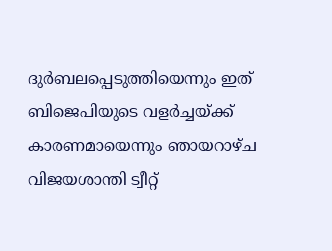ദുര്‍ബലപ്പെടുത്തിയെന്നും ഇത് ബിജെപിയുടെ വളര്‍ച്ചയ്ക്ക് കാരണമായെന്നും ഞായറാഴ്ച വിജയശാന്തി ട്വീറ്റ്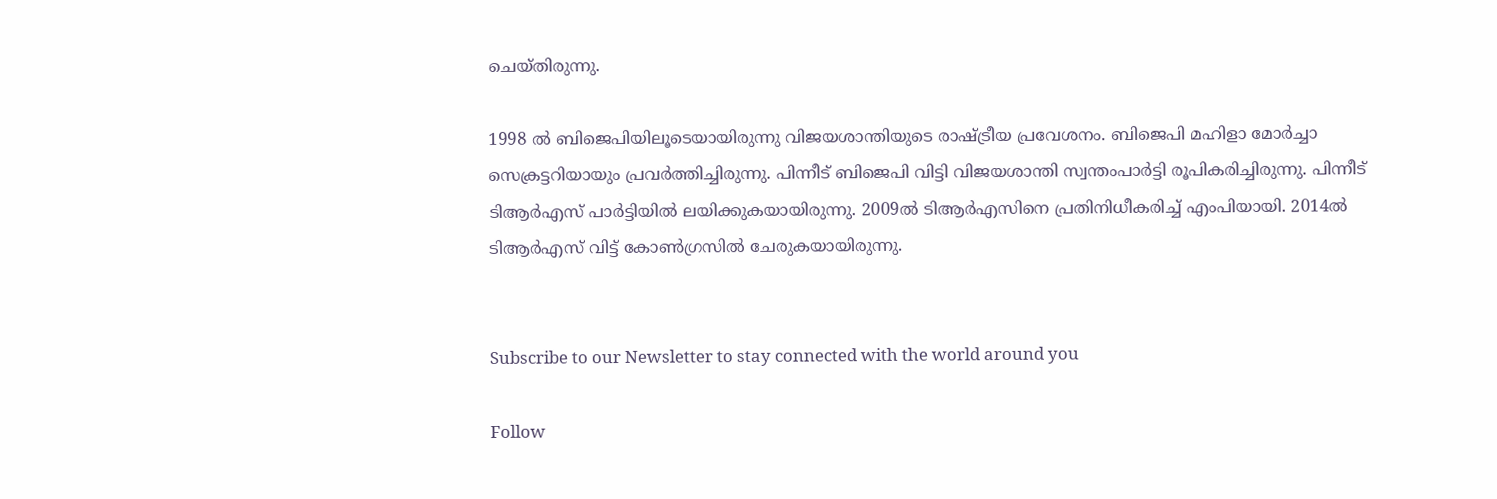ചെയ്തിരുന്നു.

1998 ല്‍ ബിജെപിയിലൂടെയായിരുന്നു വിജയശാന്തിയുടെ രാഷ്ട്രീയ പ്രവേശനം. ബിജെപി മഹിളാ മോര്‍ച്ചാ സെക്രട്ടറിയായും പ്രവര്‍ത്തിച്ചിരുന്നു. പിന്നീട് ബിജെപി വിട്ടി വിജയശാന്തി സ്വന്തംപാര്‍ട്ടി രൂപികരിച്ചിരുന്നു. പിന്നീട് ടിആര്‍എസ് പാര്‍ട്ടിയില്‍ ലയിക്കുകയായിരുന്നു. 2009ല്‍ ടിആര്‍എസിനെ പ്രതിനിധീകരിച്ച് എംപിയായി. 2014ല്‍ ടിആര്‍എസ് വിട്ട് കോണ്‍ഗ്രസില്‍ ചേരുകയായിരുന്നു.


Subscribe to our Newsletter to stay connected with the world around you

Follow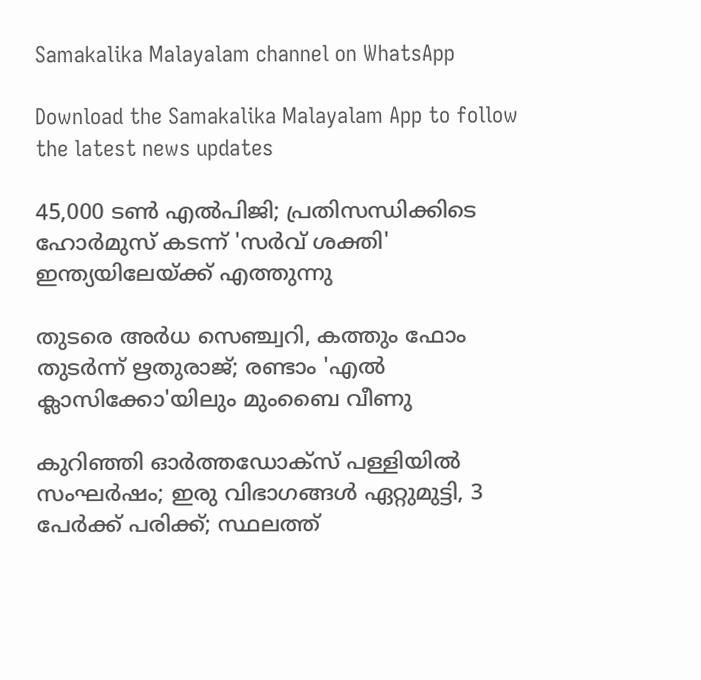Samakalika Malayalam channel on WhatsApp

Download the Samakalika Malayalam App to follow the latest news updates

45,000 ടൺ എൽപിജി; പ്രതിസന്ധിക്കിടെ ഹോർമുസ് കടന്ന് 'സർവ് ശക്തി' ഇന്ത്യയിലേയ്ക്ക് എത്തുന്നു

തുടരെ അര്‍ധ സെഞ്ച്വറി, കത്തും ഫോം തുടര്‍ന്ന് ഋതുരാജ്; രണ്ടാം 'എല്‍ ക്ലാസിക്കോ'യിലും മുംബൈ വീണു

കുറിഞ്ഞി ഓർത്തഡോക്സ് പള്ളിയിൽ സംഘർഷം; ഇരു വിഭാഗങ്ങൾ ഏറ്റുമുട്ടി, 3 പേർക്ക് പരിക്ക്; സ്ഥലത്ത്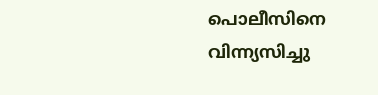പൊലീസിനെ വിന്ന്യസിച്ചു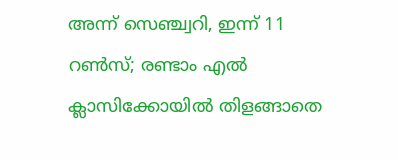അന്ന് സെഞ്ച്വറി, ഇന്ന് 11 റണ്‍സ്; രണ്ടാം എല്‍ ക്ലാസിക്കോയില്‍ തിളങ്ങാതെ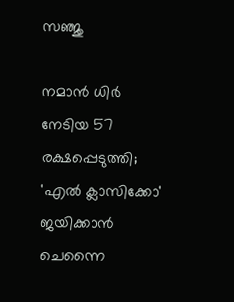സഞ്ജു

നമാന്‍ ധിര്‍ നേടിയ 57 രക്ഷപ്പെടുത്തി; 'എല്‍ ക്ലാസിക്കോ' ജയിക്കാന്‍ ചെന്നൈ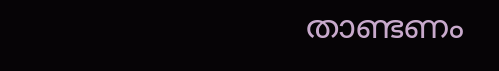താണ്ടണം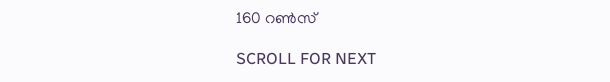160 റണ്‍സ്

SCROLL FOR NEXT